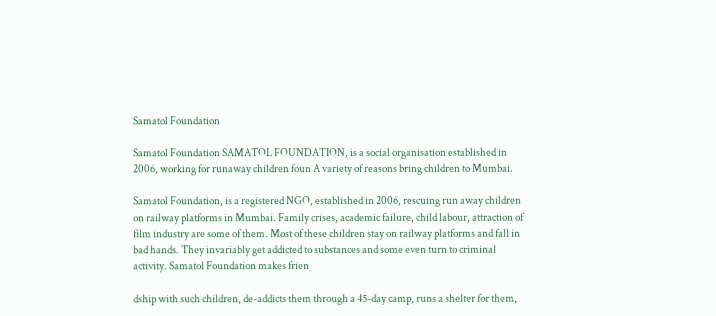Samatol Foundation

Samatol Foundation SAMATOL FOUNDATION, is a social organisation established in 2006, working for runaway children foun A variety of reasons bring children to Mumbai.

Samatol Foundation, is a registered NGO, established in 2006, rescuing run away children on railway platforms in Mumbai. Family crises, academic failure, child labour, attraction of film industry are some of them. Most of these children stay on railway platforms and fall in bad hands. They invariably get addicted to substances and some even turn to criminal activity. Samatol Foundation makes frien

dship with such children, de-addicts them through a 45-day camp, runs a shelter for them,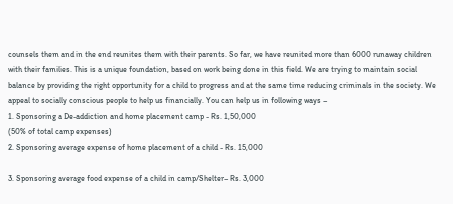counsels them and in the end reunites them with their parents. So far, we have reunited more than 6000 runaway children with their families. This is a unique foundation, based on work being done in this field. We are trying to maintain social balance by providing the right opportunity for a child to progress and at the same time reducing criminals in the society. We appeal to socially conscious people to help us financially. You can help us in following ways –
1. Sponsoring a De-addiction and home placement camp - Rs. 1,50,000
(50% of total camp expenses)
2. Sponsoring average expense of home placement of a child - Rs. 15,000

3. Sponsoring average food expense of a child in camp/Shelter– Rs. 3,000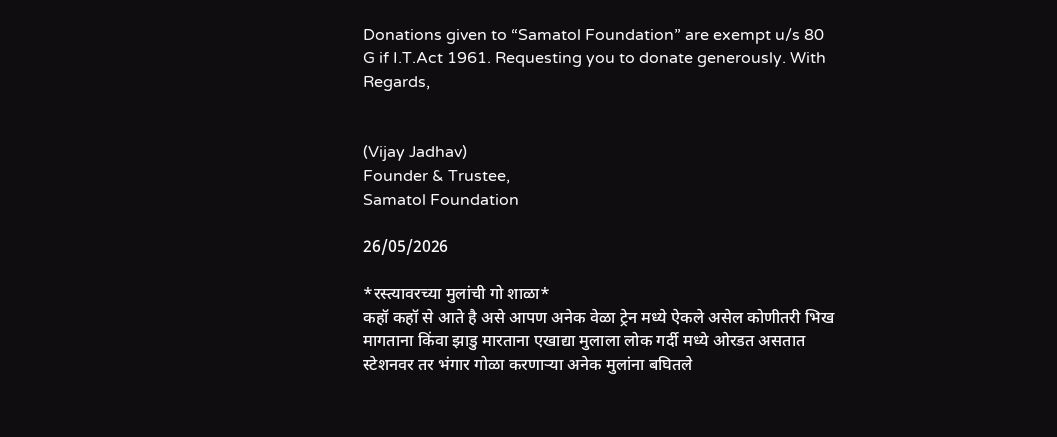Donations given to “Samatol Foundation” are exempt u/s 80 G if I.T.Act 1961. Requesting you to donate generously. With Regards,


(Vijay Jadhav)
Founder & Trustee,
Samatol Foundation

26/05/2026

*रस्त्यावरच्या मुलांची गो शाळा*
कहॉ कहॉ से आते है असे आपण अनेक वेळा ट्रेन मध्ये ऐकले असेल कोणीतरी भिख मागताना किंवा झाडु मारताना एखाद्या मुलाला लोक गर्दी मध्ये ओरडत असतात स्टेशनवर तर भंगार गोळा करणाऱ्या अनेक मुलांना बघितले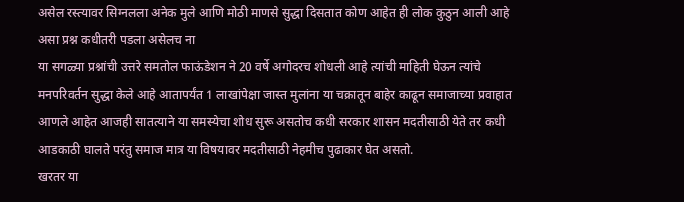असेल रस्त्यावर सिग्नलला अनेक मुले आणि मोठी माणसे सुद्धा दिसतात कोण आहेत ही लोक कुठुन आली आहे असा प्रश्न कधीतरी पडला असेलच ना
या सगळ्या प्रश्नांची उत्तरे समतोल फाऊंडेशन ने 20 वर्षे अगोदरच शोधली आहे त्यांची माहिती घेऊन त्यांचे मनपरिवर्तन सुद्धा केले आहे आतापर्यंत 1 लाखांपेक्षा जास्त मुलांना या चक्रातून बाहेर काढून समाजाच्या प्रवाहात आणले आहेत आजही सातत्याने या समस्येचा शोध सुरू असतोच कधी सरकार शासन मदतीसाठी येते तर कधी आडकाठी घालते परंतु समाज मात्र या विषयावर मदतीसाठी नेहमीच पुढाकार घेत असतो.
खरतर या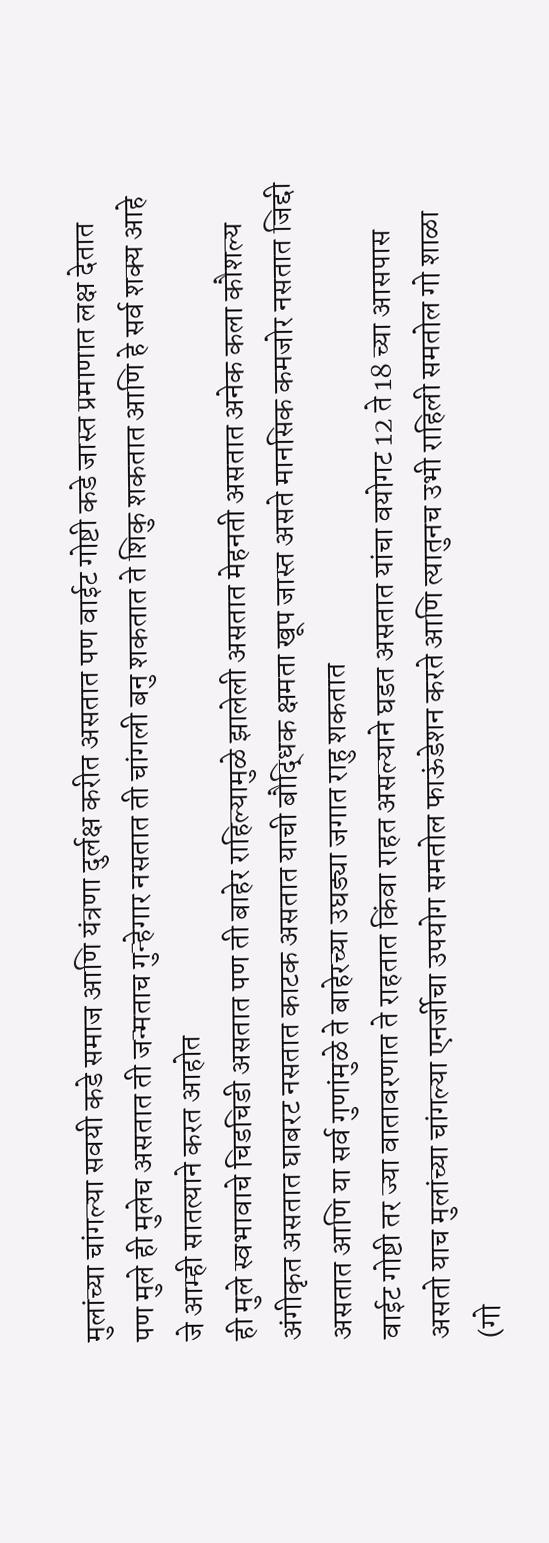मुलांच्या चांगल्या सवयी कडे समाज आणि यंत्रणा दुर्लक्ष करीत असतात पण वाईट गोष्टी कडे जास्त प्रमाणात लक्ष देतात पण मुले ही मुलेच असतात ती जन्मताच गुन्हेगार नसतात ती चांगली बनु शकतात ते शिकु शकतात आणि हे सर्व शक्य आहे जे आम्ही सातत्याने करत आहोत
ही मुले स्वभावाचे चिडचिडी असतात पण ती बाहेर राहिल्यामुळे झालेली असतात मेहनती असतात अनेक कला कौशल्य अंगीकृत असतात घाबरट नसतात काटक असतात याची बौद्धिक क्षमता खूप जास्त असते मानसिक कमजोर नसतात जिद्दी असतात आणि या सर्व गुणांमुळे ते बाहेरच्या उघड्या जगात राहु शकतात
वाईट गोष्टी तर ज्या वातावरणात ते राहतात किंवा राहत असल्याने घडत असतात यांचा वयोगट 12 ते 18 च्या आसपास असतो याच मुलांच्या चांगल्या एनर्जीचा उपयोग समतोल फाऊंडेशन करते आणि त्यातुनच उभी राहिली समतोल गो शाळा
(गो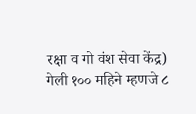रक्षा व गो वंश सेवा केंद्र)
गेली १०० महिने म्हणजे ८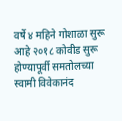वर्षे ४ महिने गोशाळा सुरू आहे २०१८ कोवीड सुरू होण्यापूर्वी समतोलच्या स्वामी विवेकानंद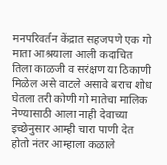मनपरिवर्तन केंद्रात सहजपणे एक गो माता आश्रयाला आली कदाचित तिला काळजी व सरंक्षण या ठिकाणी मिळेल असे वाटले असावे बराच शोध घेतला तरी कोणी गो मातेचा मालिक नेण्यासाठी आला नाही देवाच्या इच्छेनुसार आम्ही चारा पाणी देत होतो नंतर आम्हाला कळाले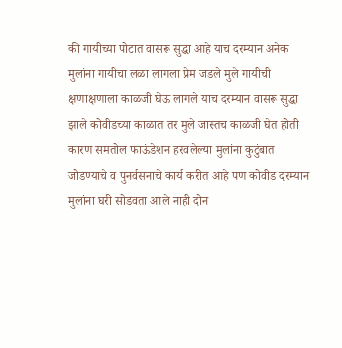की गायीच्या पोटात वासरू सुद्धा आहे याच दरम्यान अनेक मुलांना गायीचा लळा लागला प्रेम जडले मुले गायीची क्षणाक्षणाला काळजी घेऊ लागले याच दरम्यान वासरू सुद्धा झाले कोवीडच्या काळात तर मुले जास्तच काळजी घेत होती कारण समतोल फाऊंडेशन हरवलेल्या मुलांना कुटुंबात जोडण्याचे व पुनर्वसनाचे कार्य करीत आहे पण कोवीड दरम्यान मुलांना घरी सोडवता आले नाही दोन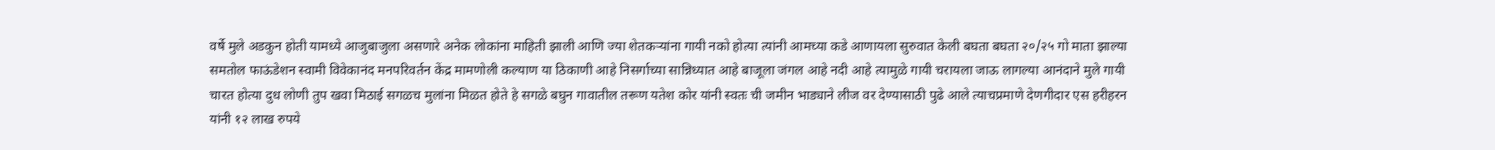वर्षे मुले अडकुन होती यामध्ये आजुबाजुला असणारे अनेक लोकांना माहिती झाली आणि ज्या शेतकऱ्यांना गायी नको होत्या त्यांनी आमच्या कडे आणायला सुरुवात केली बघता बघता २०/२५ गो माता झाल्या
समतोल फाऊंडेशन स्वामी विवेकानंद मनपरिवर्तन केंद्र मामणोली कल्याण या ठिकाणी आहे निसर्गाच्या सान्निध्यात आहे बाजूला जंगल आहे नदी आहे त्यामुळे गायी चरायला जाऊ लागल्या आनंदाने मुले गायी चारत होत्या दुध लोणी तुप खवा मिठाई सगळच मुलांना मिळत होते हे सगळे बघुन गावातील तरूण यतेश कोर यांनी स्वतः ची जमीन भाड्याने लीज वर देण्यासाठी पुढे आले त्याचप्रमाणे देणगीदार एस हरीहरन यांनी १२ लाख रुपये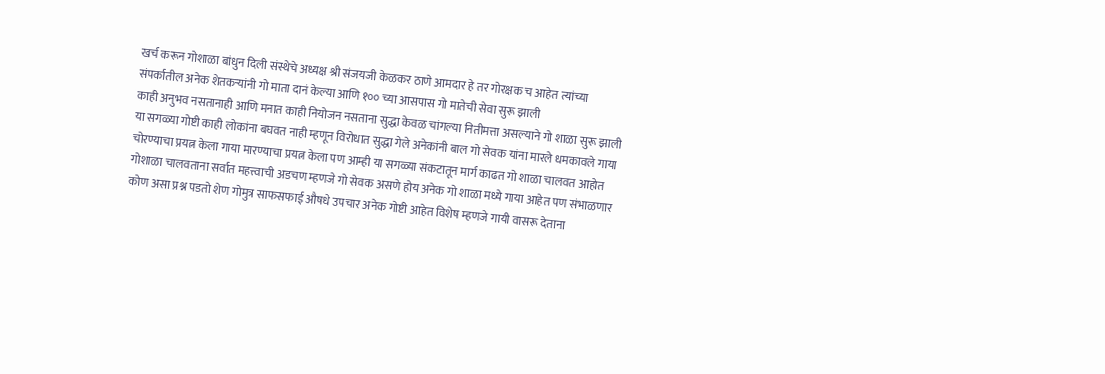खर्च करून गोशाळा बांधुन दिली संस्थेचे अध्यक्ष श्री संजयजी केळकर ठाणे आमदार हे तर गोरक्षक च आहेत त्यांच्या संपर्कातील अनेक शेतकऱ्यांनी गो माता दानं केल्या आणि १०० च्या आसपास गो मातेची सेवा सुरू झाली
काही अनुभव नसतानाही आणि मनात काही नियोजन नसताना सुद्धा केवळ चांगल्या नितीमत्ता असल्याने गो शाळा सुरू झाली या सगळ्या गोष्टी काही लोकांना बघवत नाही म्हणून विरोधात सुद्धा गेले अनेकांनी बाल गो सेवक यांना मारले धमकावले गाया चोरण्याचा प्रयत्न केला गाया मारण्याचा प्रयत्न केला पण आम्ही या सगळ्या संकटातून मार्ग काढत गो शाळा चालवत आहोत
गोशाळा चालवताना सर्वात महत्त्वाची अडचण म्हणजे गो सेवक असणे होय अनेक गो शाळा मध्ये गाया आहेत पण संभाळणार कोण असा प्रश्न पडतो शेण गोमुत्र साफसफाई औषधे उपचार अनेक गोष्टी आहेत विशेष म्हणजे गायी वासरू देताना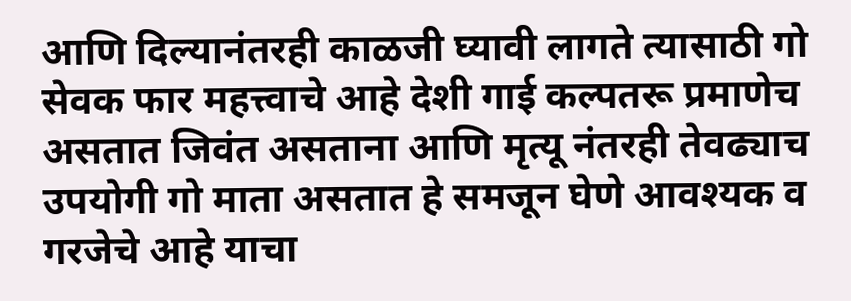आणि दिल्यानंतरही काळजी घ्यावी लागते त्यासाठी गो सेवक फार महत्त्वाचे आहे देशी गाई कल्पतरू प्रमाणेच असतात जिवंत असताना आणि मृत्यू नंतरही तेवढ्याच उपयोगी गो माता असतात हे समजून घेणे आवश्यक व गरजेचे आहे याचा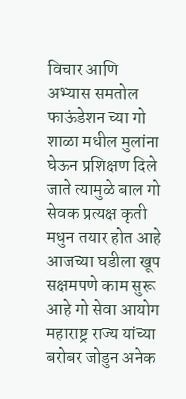विचार आणि अभ्यास समतोल फाऊंडेशन च्या गो शाळा मधील मुलांना घेऊन प्रशिक्षण दिले जाते त्यामुळे बाल गो सेवक प्रत्यक्ष कृती मधुन तयार होत आहे
आजच्या घडीला खूप सक्षमपणे काम सुरू आहे गो सेवा आयोग महाराष्ट्र राज्य यांच्या बरोबर जोडुन अनेक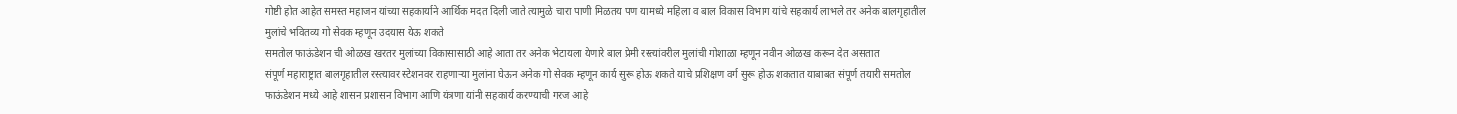गोष्टी होत आहेत समस्त महाजन यांच्या सहकार्याने आर्थिक मदत दिली जाते त्यामुळे चारा पाणी ‌मिळतय पण यामध्ये महिला व बाल विकास विभाग यांचे सहकार्य लाभले तर अनेक बालगृहातील मुलांचे भवितव्य गो सेवक म्हणून उदयास येऊ शकते
समतोल फाऊंडेशन ची ओळख खरतर मुलांच्या विकासासाठी आहे आता तर अनेक भेटायला येणारे बाल प्रेमी रस्त्यांवरील मुलांची गोशाळा म्हणून नवीन ओळख करून देत असतात
संपूर्ण महाराष्ट्रात बालगृहातील रस्त्यावर स्टेशनवर राहणाऱ्या मुलांना घेऊन अनेक गो सेवक म्हणून कार्य सुरू होऊ शकते याचे प्रशिक्षण वर्ग सुरू होऊ शकतात याबाबत संपूर्ण तयारी समतोल फाऊंडेशन मध्ये आहे शासन प्रशासन विभाग आणि यंत्रणा यांनी सहकार्य करण्याची गरज आहे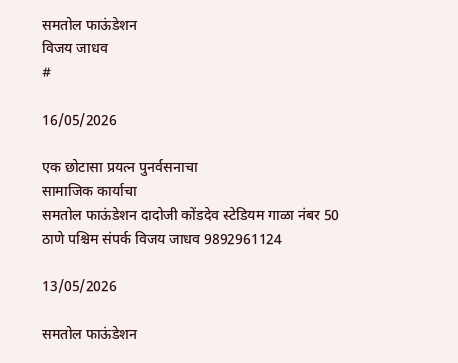समतोल फाऊंडेशन
विजय जाधव
#

16/05/2026

एक छोटासा प्रयत्न पुनर्वसनाचा
सामाजिक कार्याचा
समतोल फाऊंडेशन दादोजी कोंडदेव स्टेडियम गाळा नंबर 50 ठाणे पश्चिम संपर्क विजय जाधव 9892961124

13/05/2026

समतोल फाऊंडेशन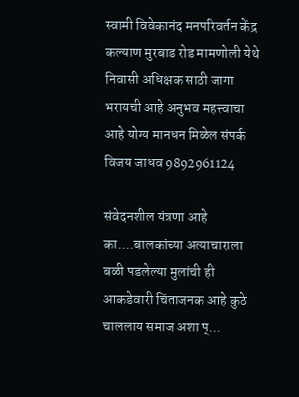स्वामी विवेकानंद मनपरिवर्तन केंद्र कल्याण मुरबाड रोड मामणोली येथे निवासी अधिक्षक साठी जागा भरायची आहे अनुभव महत्त्वाचा आहे योग्य मानधन मिळेल संपर्क विजय जाधव 9892961124

संवेदनशील यंत्रणा आहे का....बालकांच्या अत्याचाराला बळी पडलेल्या मुलांची ही आकडेवारी चिंताजनक आहे कुठे चाललाय समाज अशा प्...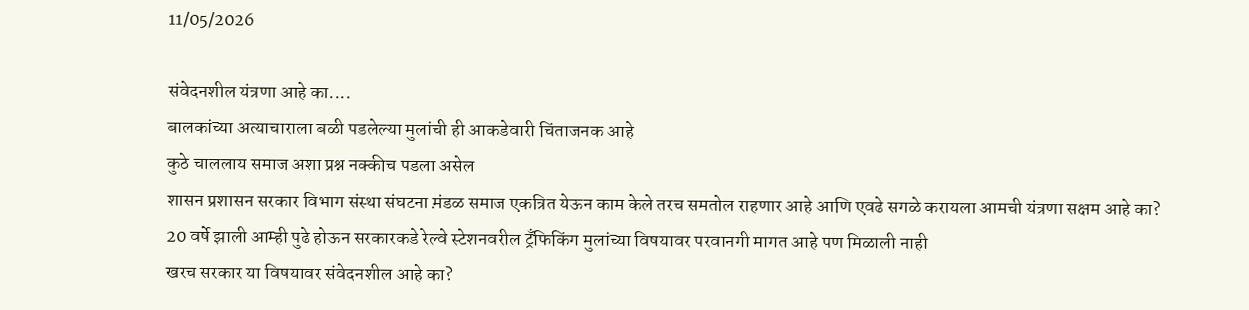11/05/2026

संवेदनशील यंत्रणा आहे का....
बालकांच्या अत्याचाराला बळी पडलेल्या मुलांची ही आकडेवारी चिंताजनक आहे
कुठे चाललाय समाज अशा प्रश्न नक्कीच पडला असेल
शासन प्रशासन सरकार विभाग संस्था संघटना म़ंडळ समाज एकत्रित येऊन काम केले तरच समतोल राहणार आहे आणि एवढे सगळे करायला आमची यंत्रणा सक्षम आहे का?
20 वर्षे झाली आम्ही पुढे होऊन सरकारकडे रेल्वे स्टेशनवरील ट्रँफिकिंग मुलांच्या विषयावर परवानगी मागत आहे पण मिळाली नाही
खरच सरकार या विषयावर संवेदनशील आहे का?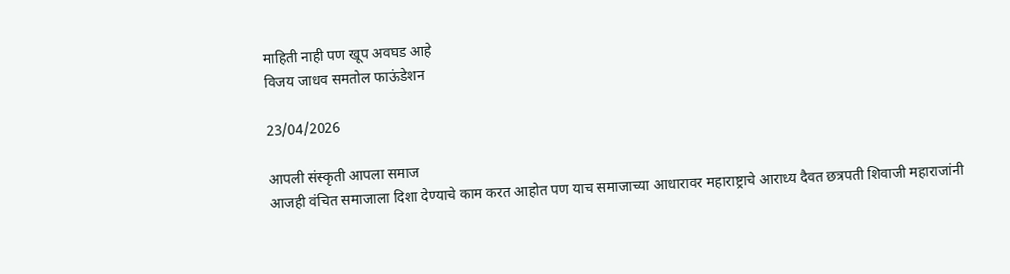माहिती नाही पण खूप अवघड आहे
विजय जाधव समतोल फाऊंडेशन

23/04/2026

आपली संस्कृती आपला समाज
आजही वंचित समाजाला दिशा देण्याचे काम करत आहोत पण याच समाजाच्या आधारावर महाराष्ट्राचे आराध्य दैवत छत्रपती शिवाजी महाराजांनी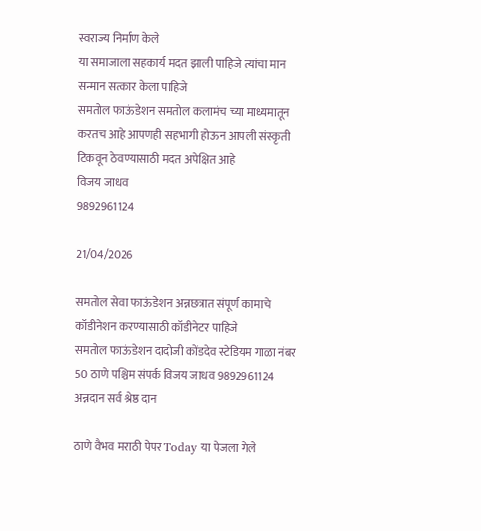स्वराज्य निर्माण केले
या समाजाला सहकार्य मदत झाली पाहिजे त्यांचा मान सन्मान सत्कार केला पाहिजे
समतोल फाऊंडेशन समतोल कलामंच च्या माध्यमातून करतच आहे आपणही सहभागी होऊन आपली संस्कृती टिकवून ठेवण्यासाठी मदत अपेक्षित आहे
विजय जाधव
9892961124

21/04/2026

समतोल सेवा फाऊंडेशन अन्नछत्रात संपूर्ण कामाचे कॉडीनेशन करण्यासाठी कॉडीनेटर पाहिजे
समतोल फाऊंडेशन दादोजी कोंडदेव स्टेडियम गाळा नंबर 50 ठाणे पश्चिम संपर्क विजय जाधव 9892961124
अन्नदान सर्व श्रेष्ठ दान

ठाणे वैभव मराठी पेपर Today या पेजला गेले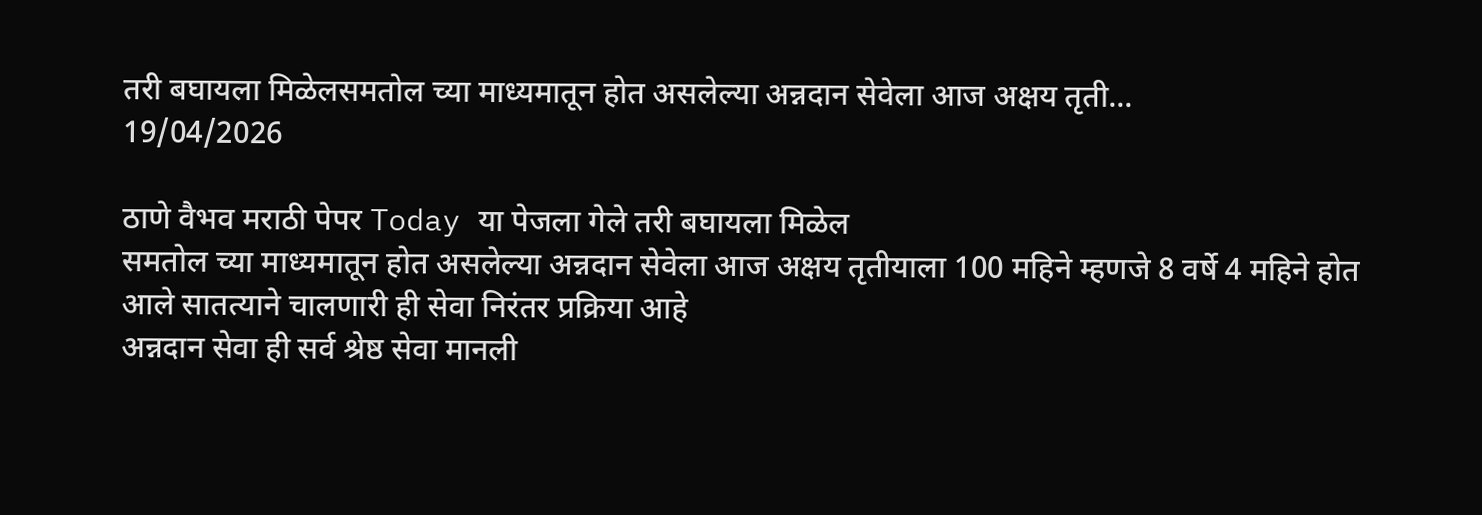तरी बघायला मिळेलसमतोल च्या माध्यमातून होत असलेल्या अन्नदान सेवेला आज अक्षय तृती...
19/04/2026

ठाणे वैभव मराठी पेपर Today या पेजला गेले तरी बघायला मिळेल
समतोल च्या माध्यमातून होत असलेल्या अन्नदान सेवेला आज अक्षय तृतीयाला 100 महिने म्हणजे 8 वर्षे 4 महिने होत आले सातत्याने चालणारी ही सेवा निरंतर प्रक्रिया आहे
अन्नदान सेवा ही सर्व श्रेष्ठ सेवा मानली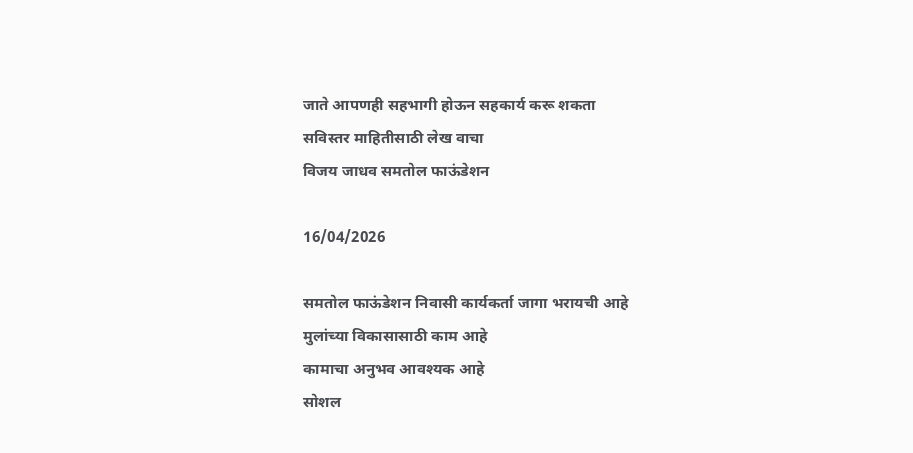जाते आपणही सहभागी होऊन सहकार्य करू शकता
सविस्तर माहितीसाठी लेख वाचा
विजय जाधव समतोल फाऊंडेशन

16/04/2026

समतोल फाऊंडेशन निवासी कार्यकर्ता जागा भरायची आहे
मुलांच्या विकासासाठी काम आहे
कामाचा अनुभव आवश्यक आहे
सोशल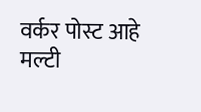वर्कर पोस्ट आहे मल्टी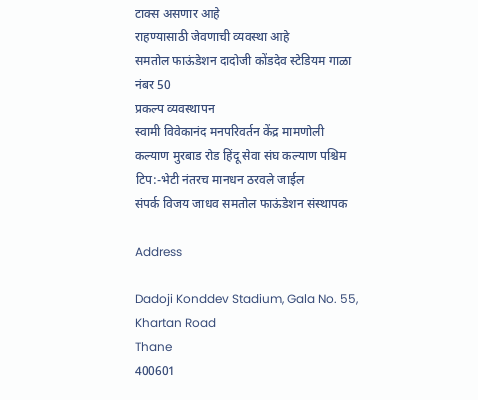टाक्स असणार आहे
राहण्यासाठी जेवणाची व्यवस्था आहे
समतोल फाऊंडेशन दादोजी कोंडदेव स्टेडियम गाळा नंबर 50
प्रकल्प व्यवस्थापन
स्वामी विवेकानंद मनपरिवर्तन केंद्र मामणोली कल्याण मुरबाड रोड हिंदू सेवा संघ कल्याण पश्चिम
टिप:-भेटी नंतरच मानधन ठरवले जाईल
संपर्क विजय जाधव समतोल फाऊंडेशन संस्थापक

Address

Dadoji Konddev Stadium, Gala No. 55, Khartan Road
Thane
400601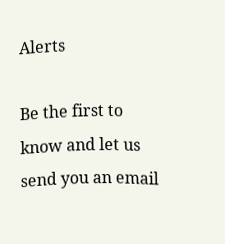Alerts

Be the first to know and let us send you an email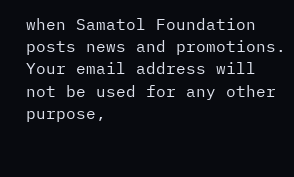when Samatol Foundation posts news and promotions. Your email address will not be used for any other purpose,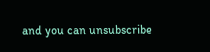and you can unsubscribe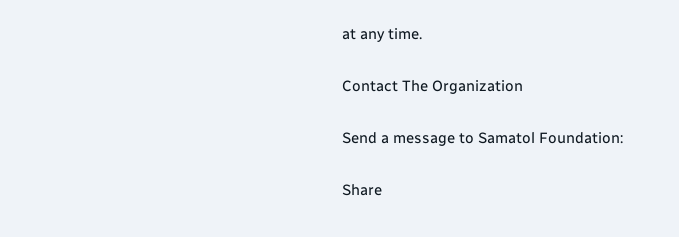at any time.

Contact The Organization

Send a message to Samatol Foundation:

Share